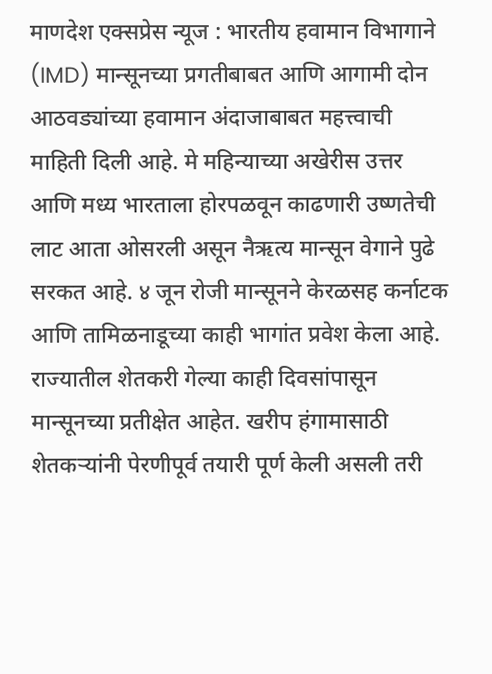माणदेश एक्सप्रेस न्यूज : भारतीय हवामान विभागाने (IMD) मान्सूनच्या प्रगतीबाबत आणि आगामी दोन आठवड्यांच्या हवामान अंदाजाबाबत महत्त्वाची माहिती दिली आहे. मे महिन्याच्या अखेरीस उत्तर आणि मध्य भारताला होरपळवून काढणारी उष्णतेची लाट आता ओसरली असून नैऋत्य मान्सून वेगाने पुढे सरकत आहे. ४ जून रोजी मान्सूनने केरळसह कर्नाटक आणि तामिळनाडूच्या काही भागांत प्रवेश केला आहे.
राज्यातील शेतकरी गेल्या काही दिवसांपासून मान्सूनच्या प्रतीक्षेत आहेत. खरीप हंगामासाठी शेतकऱ्यांनी पेरणीपूर्व तयारी पूर्ण केली असली तरी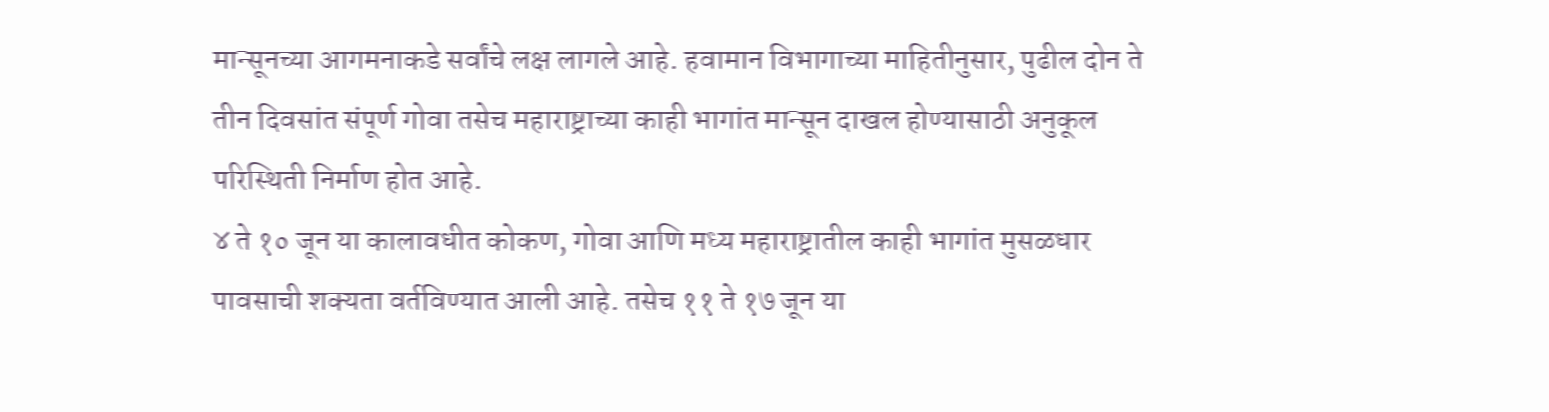मान्सूनच्या आगमनाकडे सर्वांचे लक्ष लागले आहे. हवामान विभागाच्या माहितीनुसार, पुढील दोन ते तीन दिवसांत संपूर्ण गोवा तसेच महाराष्ट्राच्या काही भागांत मान्सून दाखल होण्यासाठी अनुकूल परिस्थिती निर्माण होत आहे.
४ ते १० जून या कालावधीत कोकण, गोवा आणि मध्य महाराष्ट्रातील काही भागांत मुसळधार पावसाची शक्यता वर्तविण्यात आली आहे. तसेच ११ ते १७ जून या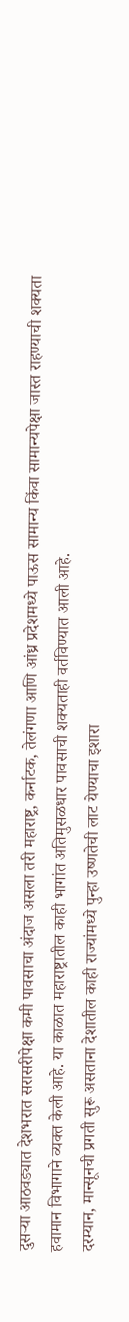दुसऱ्या आठवड्यात देशभरात सरासरीपेक्षा कमी पावसाचा अंदाज असला तरी महाराष्ट्र, कर्नाटक, तेलंगणा आणि आंध्र प्रदेशमध्ये पाऊस सामान्य किंवा सामान्यपेक्षा जास्त राहण्याची शक्यता हवामान विभागाने व्यक्त केली आहे. या काळात महाराष्ट्रातील काही भागांत अतिमुसळधार पावसाची शक्यताही वर्तविण्यात आली आहे.
दरम्यान, मान्सूनची प्रगती सुरू असताना देशातील काही राज्यांमध्ये पुन्हा उष्णतेची लाट येण्याचा इशारा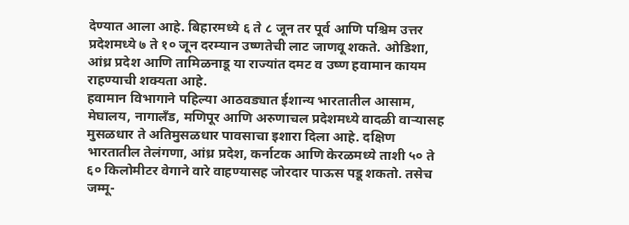देण्यात आला आहे. बिहारमध्ये ६ ते ८ जून तर पूर्व आणि पश्चिम उत्तर प्रदेशमध्ये ७ ते १० जून दरम्यान उष्णतेची लाट जाणवू शकते. ओडिशा, आंध्र प्रदेश आणि तामिळनाडू या राज्यांत दमट व उष्ण हवामान कायम राहण्याची शक्यता आहे.
हवामान विभागाने पहिल्या आठवड्यात ईशान्य भारतातील आसाम, मेघालय, नागालँड, मणिपूर आणि अरुणाचल प्रदेशमध्ये वादळी वाऱ्यासह मुसळधार ते अतिमुसळधार पावसाचा इशारा दिला आहे. दक्षिण भारतातील तेलंगणा, आंध्र प्रदेश, कर्नाटक आणि केरळमध्ये ताशी ५० ते ६० किलोमीटर वेगाने वारे वाहण्यासह जोरदार पाऊस पडू शकतो. तसेच जम्मू-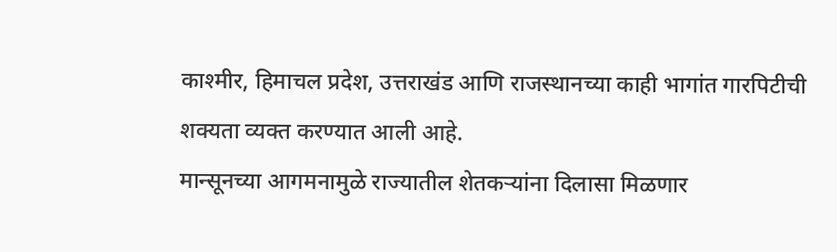काश्मीर, हिमाचल प्रदेश, उत्तराखंड आणि राजस्थानच्या काही भागांत गारपिटीची शक्यता व्यक्त करण्यात आली आहे.
मान्सूनच्या आगमनामुळे राज्यातील शेतकऱ्यांना दिलासा मिळणार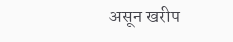असून खरीप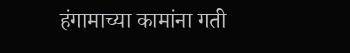हंगामाच्या कामांना गती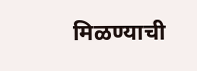मिळण्याची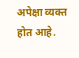अपेक्षा व्यक्त होत आहे.